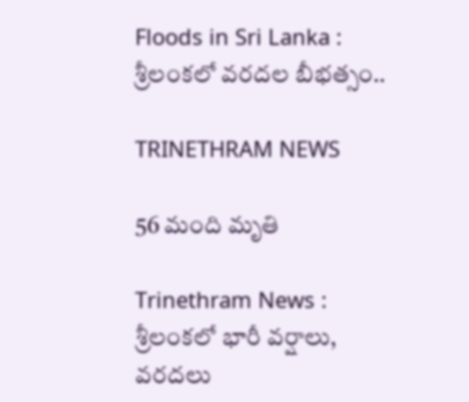Floods in Sri Lanka : శ్రీలంకలో వరదల బీభత్సం..

TRINETHRAM NEWS

56 మంది మృతి

Trinethram News : శ్రీలంకలో భారీ వర్షాలు, వరదలు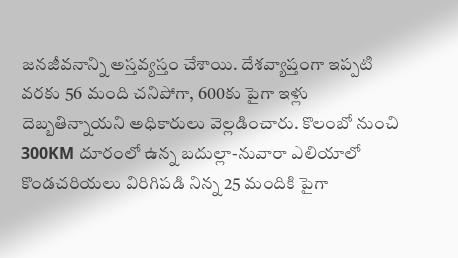జనజీవనాన్ని అస్తవ్యస్తం చేశాయి. దేశవ్యాప్తంగా ఇప్పటి వరకు 56 మంది చనిపోగా, 600కు పైగా ఇళ్లు దెబ్బతిన్నాయని అధికారులు వెల్లడించారు. కొలంబో నుంచి 300KM దూరంలో ఉన్న బదుల్లా-నువారా ఎలియాలో కొండచరియలు విరిగిపడి నిన్న 25 మందికి పైగా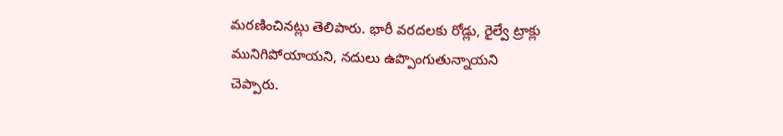మరణించినట్లు తెలిపారు. భారీ వరదలకు రోడ్లు, రైల్వే ట్రాక్లు మునిగిపోయాయని, నదులు ఉప్పొంగుతున్నాయని చెప్పారు.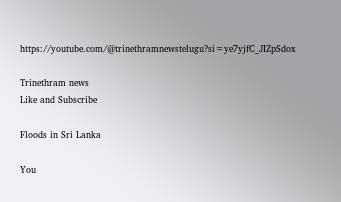https://youtube.com/@trinethramnewstelugu?si=ye7yjfC_JIZpSdox

Trinethram news
Like and Subscribe

Floods in Sri Lanka

You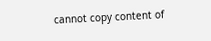cannot copy content of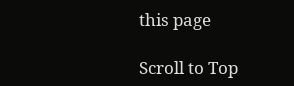this page

Scroll to Top